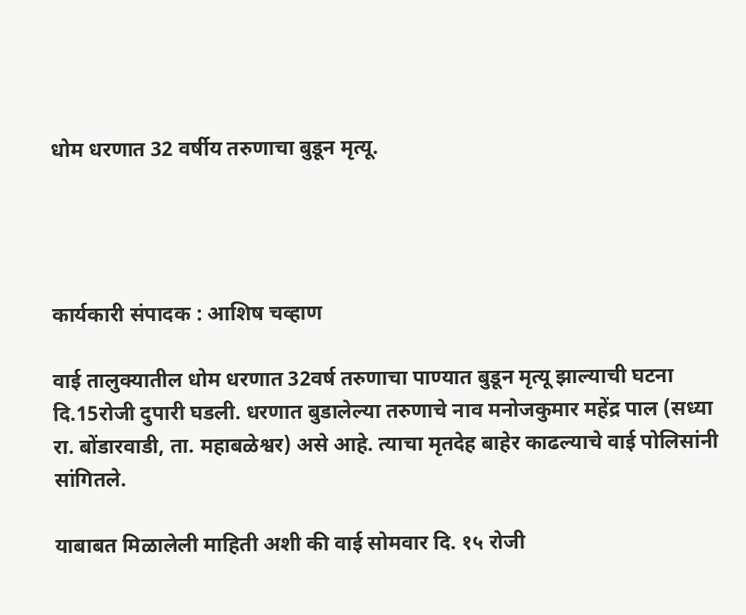धोम धरणात 32 वर्षीय तरुणाचा बुडून मृत्यू.




कार्यकारी संपादक : आशिष चव्हाण

वाई तालुक्यातील धोम धरणात 32वर्ष तरुणाचा पाण्यात बुडून मृत्यू झाल्याची घटना दि.15रोजी दुपारी घडली. धरणात बुडालेल्या तरुणाचे नाव मनोजकुमार महेंद्र पाल (सध्या रा. बोंडारवाडी, ता. महाबळेश्वर) असे आहे. त्याचा मृतदेह बाहेर काढल्याचे वाई पोलिसांनी सांगितले.

याबाबत मिळालेली माहिती अशी की वाई सोमवार दि. १५ रोजी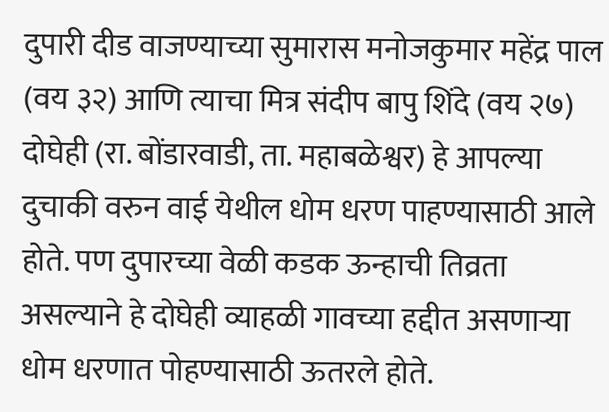दुपारी दीड वाजण्याच्या सुमारास मनोजकुमार महेंद्र पाल (वय ३२) आणि त्याचा मित्र संदीप बापु शिंदे (वय २७) दोघेही (रा. बोंडारवाडी, ता. महाबळेश्वर) हे आपल्या दुचाकी वरुन वाई येथील धोम धरण पाहण्यासाठी आले होते. पण दुपारच्या वेळी कडक ऊन्हाची तिव्रता असल्याने हे दोघेही व्याहळी गावच्या हद्दीत असणाऱ्या धोम धरणात पोहण्यासाठी ऊतरले होते.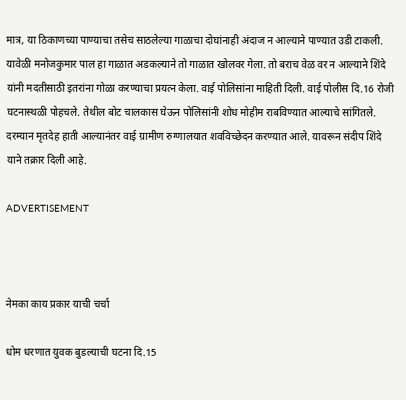मात्र, या ठिकाणच्या पाण्याचा तसेच साठलेल्या गाळाचा दोघांनाही अंदाज न आल्याने पाण्यात उडी टाकली. यावेळी मनोजकुमार पाल हा गाळात अडकल्याने तो गाळात खोलवर गेला. तो बराच वेळ वर न आल्याने शिंदे यांनी मदतीसाठी इतरांना गोळा करण्याचा प्रयत्न केला. वाई पोलिसांना माहिती दिली. वाई पोलीस दि.16 रोजी घटनास्थळी पोहचले. तेथील बोट चालकास घेऊन पोलिसांनी शोध मोहीम राबविण्यात आल्याचे सांगितले. दरम्यान मृतदेह हाती आल्यानंतर वाई ग्रामीण रुग्णालयात शवविच्छेदन करण्यात आले. यावरून संदीप शिंदे याने तक्रार दिली आहे.

ADVERTISEMENT



नेमका काय प्रकार याची चर्चा

धोम धरणात युवक बुडल्याची घटना दि.15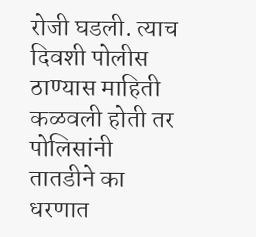रोजी घडली. त्याच दिवशी पोलीस ठाण्यास माहिती कळवली होती तर पोलिसांनी तातडीने का धरणात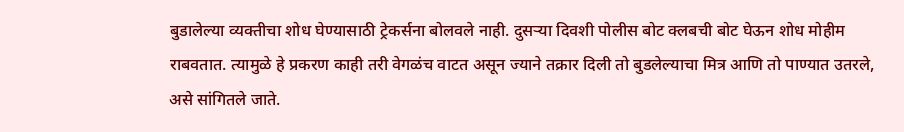बुडालेल्या व्यक्तीचा शोध घेण्यासाठी ट्रेकर्सना बोलवले नाही. दुसऱ्या दिवशी पोलीस बोट क्लबची बोट घेऊन शोध मोहीम राबवतात. त्यामुळे हे प्रकरण काही तरी वेगळंच वाटत असून ज्याने तक्रार दिली तो बुडलेल्याचा मित्र आणि तो पाण्यात उतरले, असे सांगितले जाते.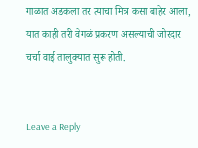गाळात अडकला तर त्याचा मित्र कसा बाहेर आला, यात काही तरी वेगळं प्रकरण असल्याची जोरदार चर्चा वाई तालुक्यात सुरू होती.


Leave a Reply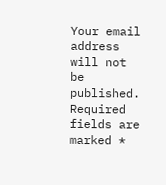Your email address will not be published. Required fields are marked *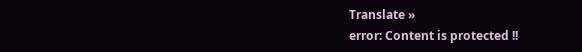Translate »
error: Content is protected !!